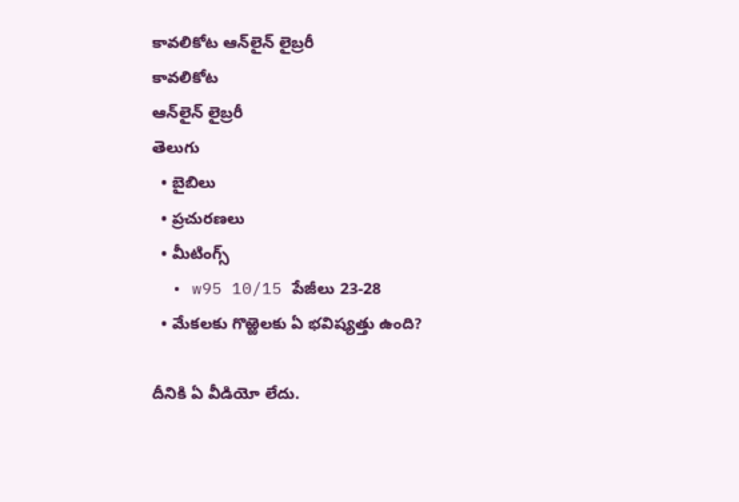కావలికోట ఆన్‌లైన్‌ లైబ్రరీ
కావలికోట
ఆన్‌లైన్‌ లైబ్రరీ
తెలుగు
  • బైబిలు
  • ప్రచురణలు
  • మీటింగ్స్‌
  • w95 10/15 పేజీలు 23-28
  • మేకలకు గొఱ్ఱెలకు ఏ భవిష్యత్తు ఉంది?

దీనికి ఏ వీడియో లేదు.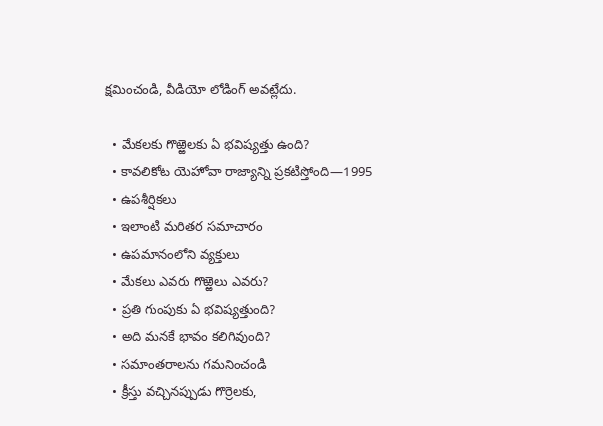క్షమించండి, వీడియో లోడింగ్‌ అవట్లేదు.

  • మేకలకు గొఱ్ఱెలకు ఏ భవిష్యత్తు ఉంది?
  • కావలికోట యెహోవా రాజ్యాన్ని ప్రకటిస్తోంది—1995
  • ఉపశీర్షికలు
  • ఇలాంటి మరితర సమాచారం
  • ఉపమానంలోని వ్యక్తులు
  • మేకలు ఎవరు గొఱ్ఱెలు ఎవరు?
  • ప్రతి గుంపుకు ఏ భవిష్యత్తుంది?
  • అది మనకే భావం కలిగివుంది?
  • సమాంతరాలను గమనించండి
  • క్రీస్తు వచ్చినప్పుడు గొర్రెలకు,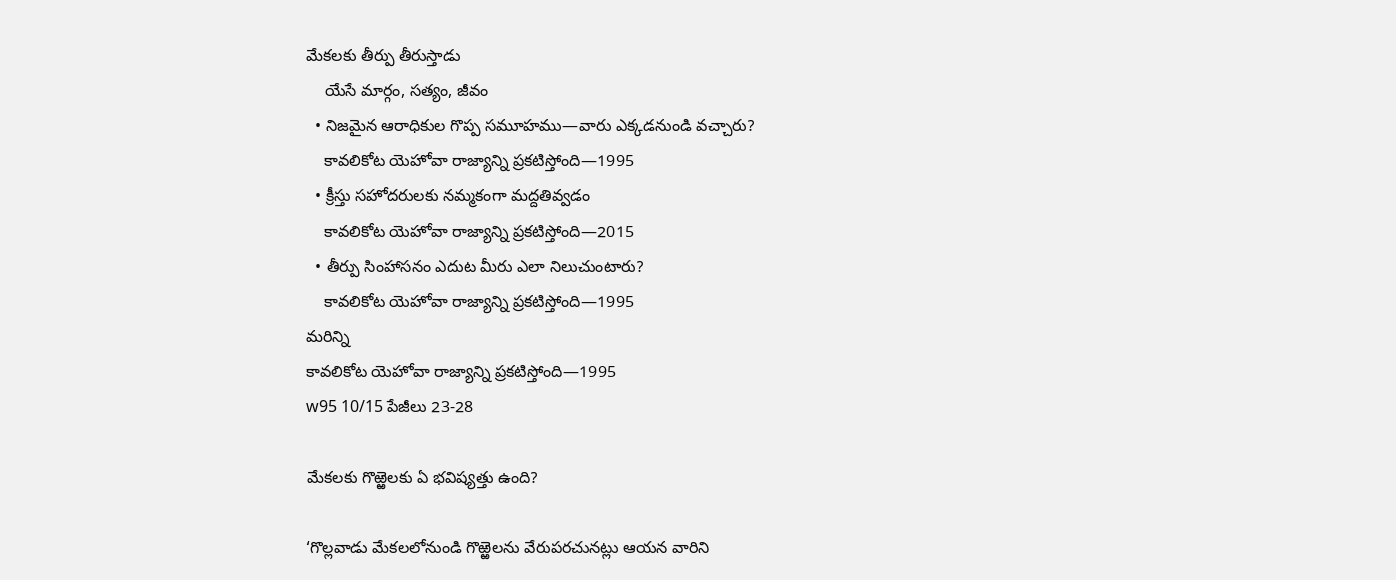మేకలకు తీర్పు తీరుస్తాడు
    యేసే మార్గం, సత్యం, జీవం
  • నిజమైన ఆరాధికుల గొప్ప సమూహము—వారు ఎక్కడనుండి వచ్చారు?
    కావలికోట యెహోవా రాజ్యాన్ని ప్రకటిస్తోంది—1995
  • క్రీస్తు సహోదరులకు నమ్మకంగా మద్దతివ్వడం
    కావలికోట యెహోవా రాజ్యాన్ని ప్రకటిస్తోంది—2015
  • తీర్పు సింహాసనం ఎదుట మీరు ఎలా నిలుచుంటారు?
    కావలికోట యెహోవా రాజ్యాన్ని ప్రకటిస్తోంది—1995
మరిన్ని
కావలికోట యెహోవా రాజ్యాన్ని ప్రకటిస్తోంది—1995
w95 10/15 పేజీలు 23-28

మేకలకు గొఱ్ఱెలకు ఏ భవిష్యత్తు ఉంది?

‘గొల్లవాడు మేకలలోనుండి గొఱ్ఱెలను వేరుపరచునట్లు ఆయన వారిని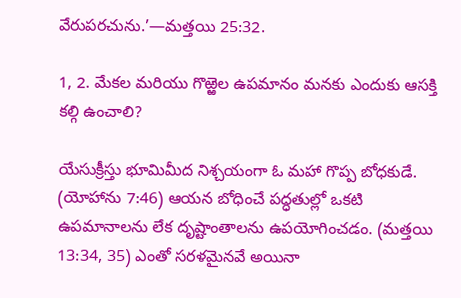వేరుపరచును.’—మత్తయి 25:32.

1, 2. మేకల మరియు గొఱ్ఱెల ఉపమానం మనకు ఎందుకు ఆసక్తి కల్గి ఉంచాలి?

యేసుక్రీస్తు భూమిమీద నిశ్చయంగా ఓ మహా గొప్ప బోధకుడే. (యోహాను 7:46) ఆయన బోధించే పద్ధతుల్లో ఒకటి ఉపమానాలను లేక దృష్టాంతాలను ఉపయోగించడం. (మత్తయి 13:34, 35) ఎంతో సరళమైనవే అయినా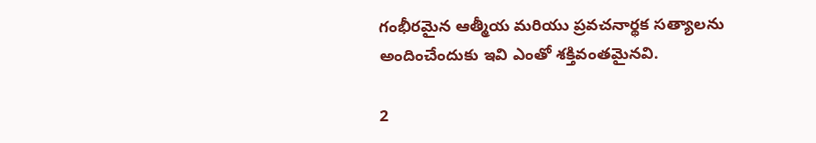గంభీరమైన ఆత్మీయ మరియు ప్రవచనార్థక సత్యాలను అందించేందుకు ఇవి ఎంతో శక్తివంతమైనవి.

2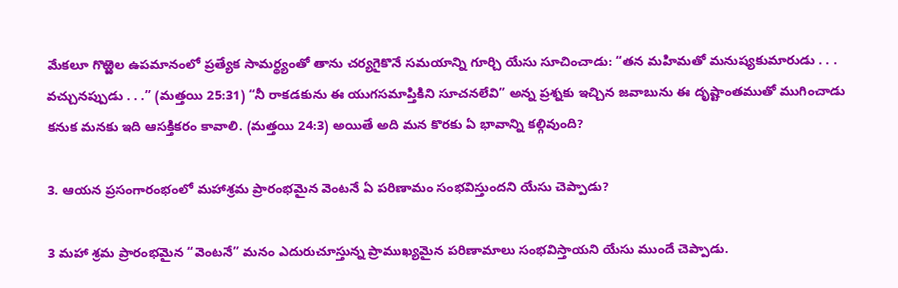మేకలూ గొఱ్ఱెల ఉపమానంలో ప్రత్యేక సామర్థ్యంతో తాను చర్యగైకొనే సమయాన్ని గూర్చి యేసు సూచించాడు: “తన మహిమతో మనుష్యకుమారుడు . . . వచ్చునప్పుడు . . .” (మత్తయి 25:31) “నీ రాకడకును ఈ యుగసమాప్తికిని సూచనలేవి” అన్న ప్రశ్నకు ఇచ్చిన జవాబును ఈ దృష్టాంతముతో ముగించాడు కనుక మనకు ఇది ఆసక్తికరం కావాలి. (మత్తయి 24:3) అయితే అది మన కొరకు ఏ భావాన్ని కల్గివుంది?

3. ఆయన ప్రసంగారంభంలో మహాశ్రమ ప్రారంభమైన వెంటనే ఏ పరిణామం సంభవిస్తుందని యేసు చెప్పాడు?

3 మహా శ్రమ ప్రారంభమైన “వెంటనే” మనం ఎదురుచూస్తున్న ప్రాముఖ్యమైన పరిణామాలు సంభవిస్తాయని యేసు ముందే చెప్పాడు.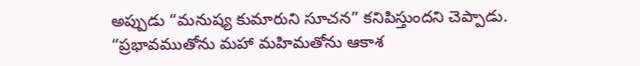అప్పుడు “మనుష్య కుమారుని సూచన” కనిపిస్తుందని చెప్పాడు. “ప్రభావముతోను మహా మహిమతోను ఆకాశ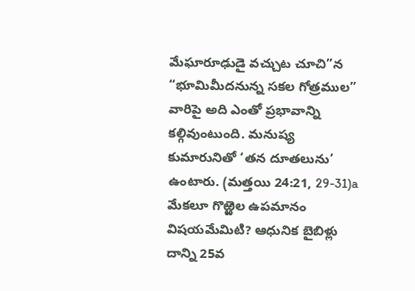మేఘారూఢుడై వచ్చుట చూచి”న “భూమిమీదనున్న సకల గోత్రముల” వారిపై అది ఎంతో ప్రభావాన్ని కల్గివుంటుంది. మనుష్య కుమారునితో ‘తన దూతలును’ ఉంటారు. (మత్తయి 24:21, 29-31)a మేకలూ గొఱ్ఱెల ఉపమానం విషయమేమిటి? ఆధునిక బైబిళ్లు దాన్ని 25వ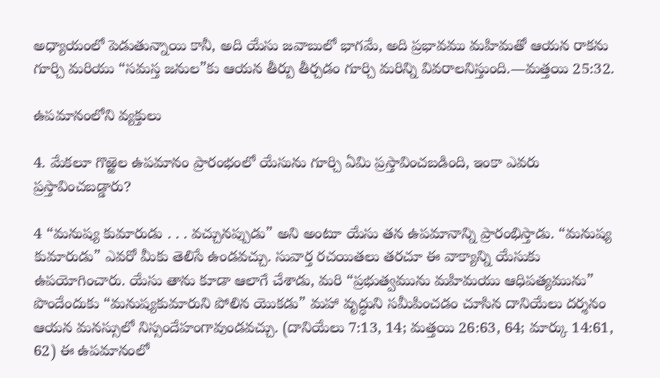అధ్యాయంలో పెడుతున్నాయి కానీ, అది యేసు జవాబులో భాగమే, అది ప్రభావము మహిమతో ఆయన రాకను గూర్చి మరియు “సమస్త జనుల”కు ఆయన తీర్పు తీర్చడం గూర్చి మరిన్ని వివరాలనిస్తుంది.—మత్తయి 25:32.

ఉపమానంలోని వ్యక్తులు

4. మేకలూ గొఱ్ఱెల ఉపమానం ప్రారంభంలో యేసును గూర్చి ఏమి ప్రస్తావించబడింది, ఇంకా ఎవరు ప్రస్తావించబడ్డారు?

4 “మనుష్య కుమారుడు . . . వచ్చునప్పుడు” అని అంటూ యేసు తన ఉపమానాన్ని ప్రారంభిస్తాడు. “మనుష్య కుమారుడు” ఎవరో మీకు తెలిసే ఉండవచ్చు. సువార్త రచయితలు తరచూ ఈ వాక్యాన్ని యేసుకు ఉపయోగించారు. యేసు తాను కూడా ఆలాగే చేశాడు, మరి “ప్రభుత్వమును మహిమయు ఆధిపత్యమును” పొందేందుకు “మనుష్యకుమారుని పోలిన యొకడు” మహా వృద్ధుని సమీపించడం చూసిన దానియేలు దర్శనం ఆయన మనస్సులో నిస్సందేహంగావుండవచ్చు. (దానియేలు 7:13, 14; మత్తయి 26:63, 64; మార్కు 14:61, 62) ఈ ఉపమానంలో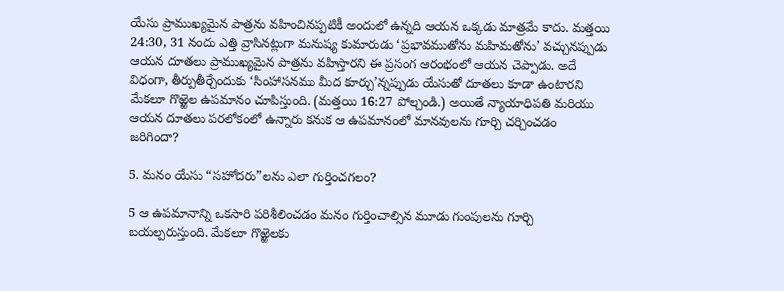యేసు ప్రాముఖ్యమైన పాత్రను వహించినప్పటికీ అందులో ఉన్నది ఆయన ఒక్కడు మాత్రమే కాదు. మత్తయి 24:30, 31 నందు ఎత్తి వ్రాసినట్లుగా మనుష్య కుమారుడు ‘ప్రభావముతోను మహిమతోను’ వచ్చునప్పుడు ఆయన దూతలు ప్రాముఖ్యమైన పాత్రను వహిస్తారని ఈ ప్రసంగ ఆరంభంలో ఆయన చెప్పాడు. అదే విధంగా, తీర్పుతీర్చేందుకు ‘సింహాసనము మీద కూర్చు’న్నప్పుడు యేసుతో దూతలు కూడా ఉంటారని మేకలూ గొఱ్ఱెల ఉపమానం చూపిస్తుంది. (మత్తయి 16:27 పోల్చండి.) అయితే న్యాయాధిపతి మరియు ఆయన దూతలు పరలోకంలో ఉన్నారు కనుక ఆ ఉపమానంలో మానవులను గూర్చి చర్చించడం జరిగిందా?

5. మనం యేసు “సహోదరు”లను ఎలా గుర్తించగలం?

5 ఆ ఉపమానాన్ని ఒకసారి పరిశీలించడం మనం గుర్తించాల్సిన మూడు గుంపులను గూర్చి బయల్పరుస్తుంది. మేకలూ గొఱ్ఱెలకు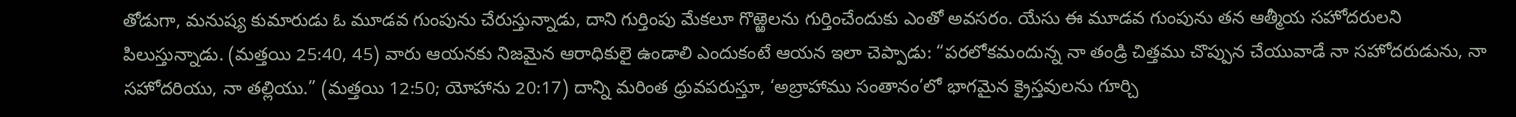తోడుగా, మనుష్య కుమారుడు ఓ మూడవ గుంపును చేరుస్తున్నాడు, దాని గుర్తింపు మేకలూ గొఱ్ఱెలను గుర్తించేందుకు ఎంతో అవసరం. యేసు ఈ మూడవ గుంపును తన ఆత్మీయ సహోదరులని పిలుస్తున్నాడు. (మత్తయి 25:40, 45) వారు ఆయనకు నిజమైన ఆరాధికులై ఉండాలి ఎందుకంటే ఆయన ఇలా చెప్పాడు: “పరలోకమందున్న నా తండ్రి చిత్తము చొప్పున చేయువాడే నా సహోదరుడును, నా సహోదరియు, నా తల్లియు.” (మత్తయి 12:50; యోహాను 20:17) దాన్ని మరింత ధ్రువపరుస్తూ, ‘అబ్రాహాము సంతానం’లో భాగమైన క్రైస్తవులను గూర్చి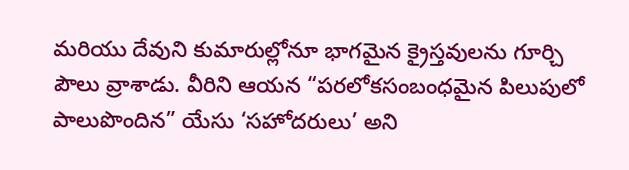మరియు దేవుని కుమారుల్లోనూ భాగమైన క్రైస్తవులను గూర్చి పౌలు వ్రాశాడు. వీరిని ఆయన “పరలోకసంబంధమైన పిలుపులో పాలుపొందిన” యేసు ‘సహోదరులు’ అని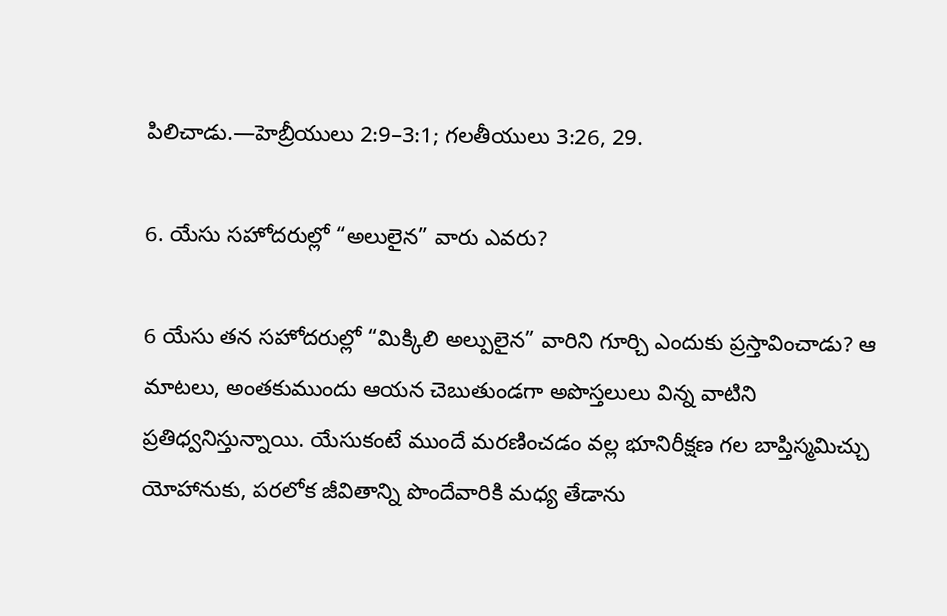పిలిచాడు.—హెబ్రీయులు 2:9–3:1; గలతీయులు 3:26, 29.

6. యేసు సహోదరుల్లో “అలులైన” వారు ఎవరు?

6 యేసు తన సహోదరుల్లో “మిక్కిలి అల్పులైన” వారిని గూర్చి ఎందుకు ప్రస్తావించాడు? ఆ మాటలు, అంతకుముందు ఆయన చెబుతుండగా అపొస్తలులు విన్న వాటిని ప్రతిధ్వనిస్తున్నాయి. యేసుకంటే ముందే మరణించడం వల్ల భూనిరీక్షణ గల బాప్తిస్మమిచ్చు యోహానుకు, పరలోక జీవితాన్ని పొందేవారికి మధ్య తేడాను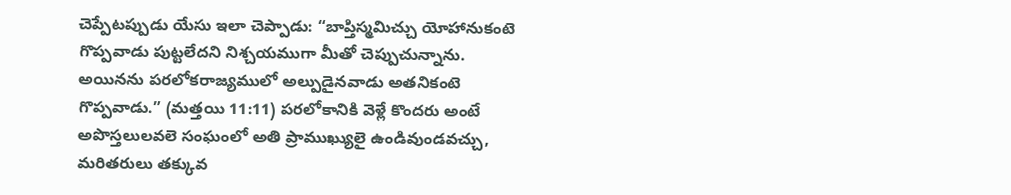చెప్పేటప్పుడు యేసు ఇలా చెప్పాడు: “బాప్తిస్మమిచ్చు యోహానుకంటె గొప్పవాడు పుట్టలేదని నిశ్చయముగా మీతో చెప్పుచున్నాను. అయినను పరలోకరాజ్యములో అల్పుడైనవాడు అతనికంటె గొప్పవాడు.” (మత్తయి 11:11) పరలోకానికి వెళ్లే కొందరు అంటే అపొస్తలులవలె సంఘంలో అతి ప్రాముఖ్యులై ఉండివుండవచ్చు, మరితరులు తక్కువ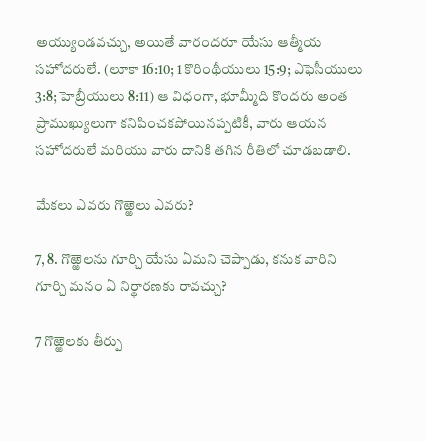అయ్యుండవచ్చు, అయితే వారందరూ యేసు ఆత్మీయ సహోదరులే. (లూకా 16:10; 1 కొరింథీయులు 15:9; ఎఫెసీయులు 3:8; హెబ్రీయులు 8:11) ఆ విధంగా, భూమ్మీది కొందరు అంత ప్రాముఖ్యులుగా కనిపించకపోయినప్పటికీ, వారు ఆయన సహోదరులే మరియు వారు దానికి తగిన రీతిలో చూడబడాలి.

మేకలు ఎవరు గొఱ్ఱెలు ఎవరు?

7, 8. గొఱ్ఱెలను గూర్చి యేసు ఏమని చెప్పాడు, కనుక వారిని గూర్చి మనం ఏ నిర్థారణకు రావచ్చు?

7 గొఱ్ఱెలకు తీర్పు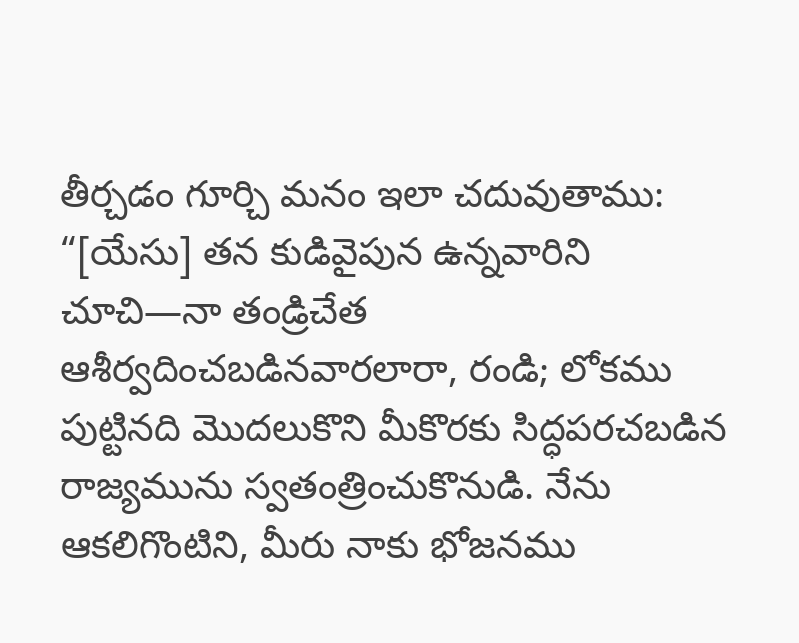తీర్చడం గూర్చి మనం ఇలా చదువుతాము: “[యేసు] తన కుడివైపున ఉన్నవారిని చూచి—నా తండ్రిచేత ఆశీర్వదించబడినవారలారా, రండి; లోకము పుట్టినది మొదలుకొని మీకొరకు సిద్ధపరచబడిన రాజ్యమును స్వతంత్రించుకొనుడి. నేను ఆకలిగొంటిని, మీరు నాకు భోజనము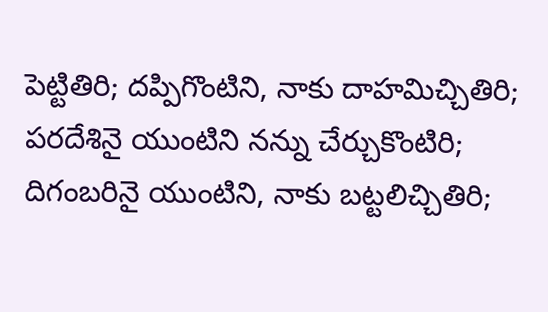పెట్టితిరి; దప్పిగొంటిని, నాకు దాహమిచ్చితిరి; పరదేశినై యుంటిని నన్ను చేర్చుకొంటిరి; దిగంబరినై యుంటిని, నాకు బట్టలిచ్చితిరి;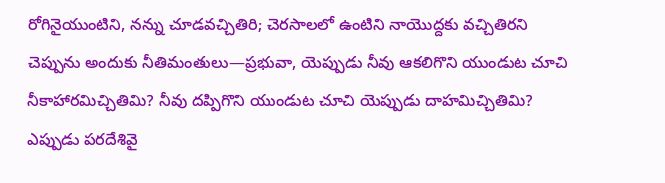రోగినైయుంటిని, నన్ను చూడవచ్చితిరి; చెరసాలలో ఉంటిని నాయొద్దకు వచ్చితిరని చెప్పును అందుకు నీతిమంతులు—ప్రభువా, యెప్పుడు నీవు ఆకలిగొని యుండుట చూచి నీకాహారమిచ్చితిమి? నీవు దప్పిగొని యుండుట చూచి యెప్పుడు దాహమిచ్చితిమి? ఎప్పుడు పరదేశివై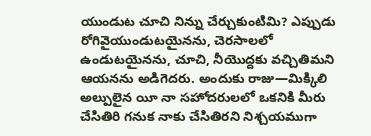యుండుట చూచి నిన్ను చేర్చుకుంటిమి? ఎప్పుడు రోగివైయుండుటయైనను, చెరసాలలో ఉండుటయైనను, చూచి, నీయొద్దకు వచ్చితిమని ఆయనను అడిగెదరు. అందుకు రాజు—మిక్కిలి అల్పులైన యీ నా సహోదరులలో ఒకనికి మీరు చేసితిరి గనుక నాకు చేసితిరని నిశ్చయముగా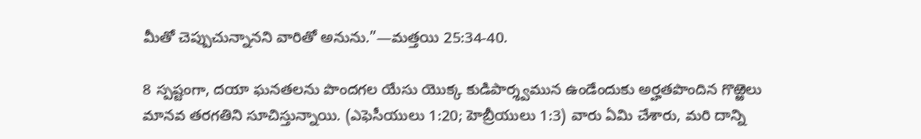మీతో చెప్పుచున్నానని వారితో అనును.”—మత్తయి 25:34-40.

8 స్పష్టంగా, దయా ఘనతలను పొందగల యేసు యొక్క కుడిపార్శ్వమున ఉండేందుకు అర్హతపొందిన గొఱ్ఱెలు మానవ తరగతిని సూచిస్తున్నాయి. (ఎఫెసీయులు 1:20; హెబ్రీయులు 1:3) వారు ఏమి చేశారు, మరి దాన్ని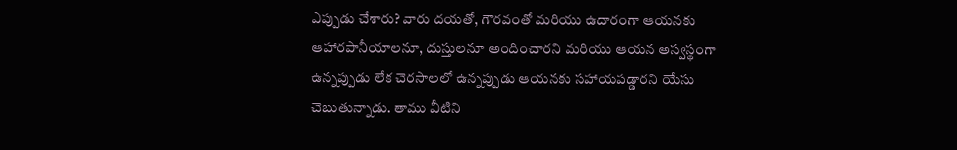ఎప్పుడు చేశారు? వారు దయతో, గౌరవంతో మరియు ఉదారంగా ఆయనకు ఆహారపానీయాలనూ, దుస్తులనూ అందించారని మరియు ఆయన అస్వస్థంగా ఉన్నప్పుడు లేక చెరసాలలో ఉన్నప్పుడు ఆయనకు సహాయపడ్డారని యేసు చెబుతున్నాడు. తాము వీటిని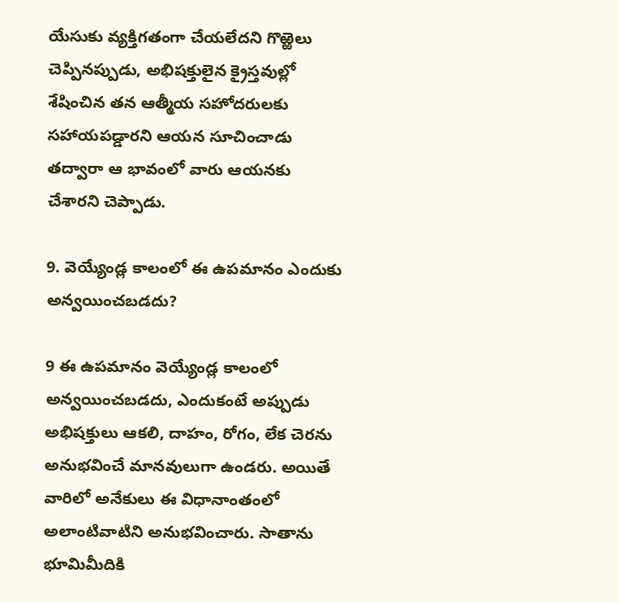యేసుకు వ్యక్తిగతంగా చేయలేదని గొఱ్ఱెలు చెప్పినప్పుడు, అభిషక్తులైన క్రైస్తవుల్లో శేషించిన తన ఆత్మీయ సహోదరులకు సహాయపడ్డారని ఆయన సూచించాడు తద్వారా ఆ భావంలో వారు ఆయనకు చేశారని చెప్పాడు.

9. వెయ్యేండ్ల కాలంలో ఈ ఉపమానం ఎందుకు అన్వయించబడదు?

9 ఈ ఉపమానం వెయ్యేండ్ల కాలంలో అన్వయించబడదు, ఎందుకంటే అప్పుడు అభిషక్తులు ఆకలి, దాహం, రోగం, లేక చెరను అనుభవించే మానవులుగా ఉండరు. అయితే వారిలో అనేకులు ఈ విధానాంతంలో అలాంటివాటిని అనుభవించారు. సాతాను భూమిమీదికి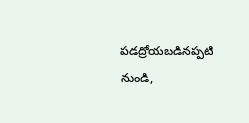పడద్రోయబడినప్పటి నుండి,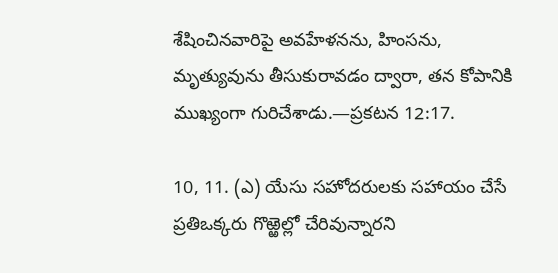శేషించినవారిపై అవహేళనను, హింసను, మృత్యువును తీసుకురావడం ద్వారా, తన కోపానికి ముఖ్యంగా గురిచేశాడు.—ప్రకటన 12:17.

10, 11. (ఎ) యేసు సహోదరులకు సహాయం చేసే ప్రతిఒక్కరు గొఱ్ఱెల్లో చేరివున్నారని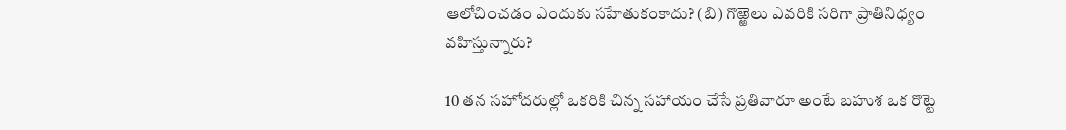ఆలోచించడం ఎందుకు సహేతుకంకాదు? (బి) గొఱ్ఱెలు ఎవరికి సరిగా ప్రాతినిధ్యం వహిస్తున్నారు?

10 తన సహోదరుల్లో ఒకరికి చిన్న సహాయం చేసే ప్రతివారూ అంటే బహుశ ఒక రొట్టె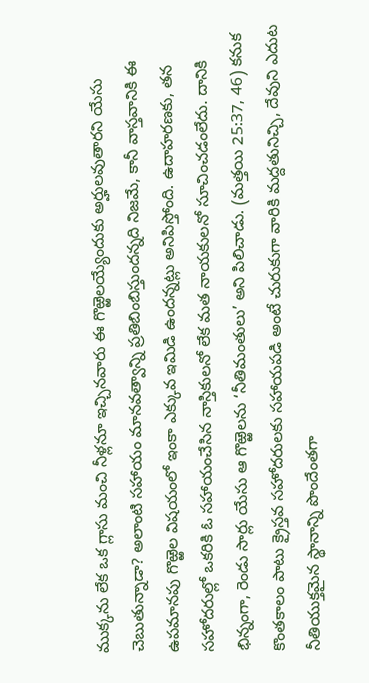ముక్కను లేక ఒక గ్లాసు మంచి నీళ్లనూ ఇచ్చినవారు ఈ గొఱ్ఱెలయ్యేందుకు అర్హులవుతారని యేసు చెబుతున్నాడా? అలాంటి సహాయం మానవత్వాన్ని ప్రతిబింబిస్తుందన్నది నిజమే, కానీ వాస్తవానికి ఈ ఉపమానపు గొఱ్ఱెల విషయంలో ఇంకా ఎక్కువ ఇమిడి ఉందన్నట్లు అనిపిస్తోంది. ఉదాహరణకు, తన సహోదరుల్లో ఒకరికి ఓ సహాయంచేసిన నాస్తికులనో లేక మత నాయకులనో సూచించడంలేదు. దానికి భిన్నంగా, రెండు సార్లు యేసు ఆ గొఱ్ఱెలను ‘నీతిమంతులు’ అని పిలిచాడు. (మత్తయి 25:37, 46) కనుక కొంతకాలం పాటు క్రైస్తవ సహోదరులకు సహాయపడి అంటే చురుకుగా వారికి మద్దతునిచ్చి, దేవుని ఎదుట నీతియుక్తమైన స్థానాన్ని పొందేంతగా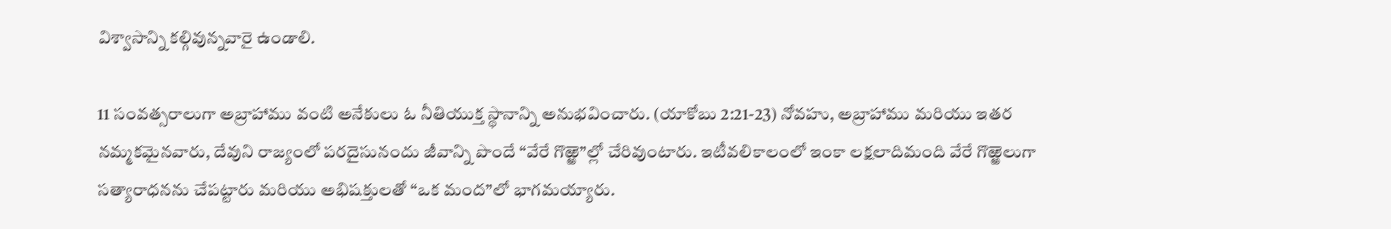విశ్వాసాన్ని కల్గివున్నవారై ఉండాలి.

11 సంవత్సరాలుగా అబ్రాహాము వంటి అనేకులు ఓ నీతియుక్త స్థానాన్ని అనుభవించారు. (యాకోబు 2:21-23) నోవహు, అబ్రాహాము మరియు ఇతర నమ్మకమైనవారు, దేవుని రాజ్యంలో పరదైసునందు జీవాన్ని పొందే “వేరే గొఱ్ఱె”ల్లో చేరివుంటారు. ఇటీవలికాలంలో ఇంకా లక్షలాదిమంది వేరే గొఱ్ఱెలుగా సత్యారాధనను చేపట్టారు మరియు అభిషక్తులతో “ఒక మంద”లో భాగమయ్యారు.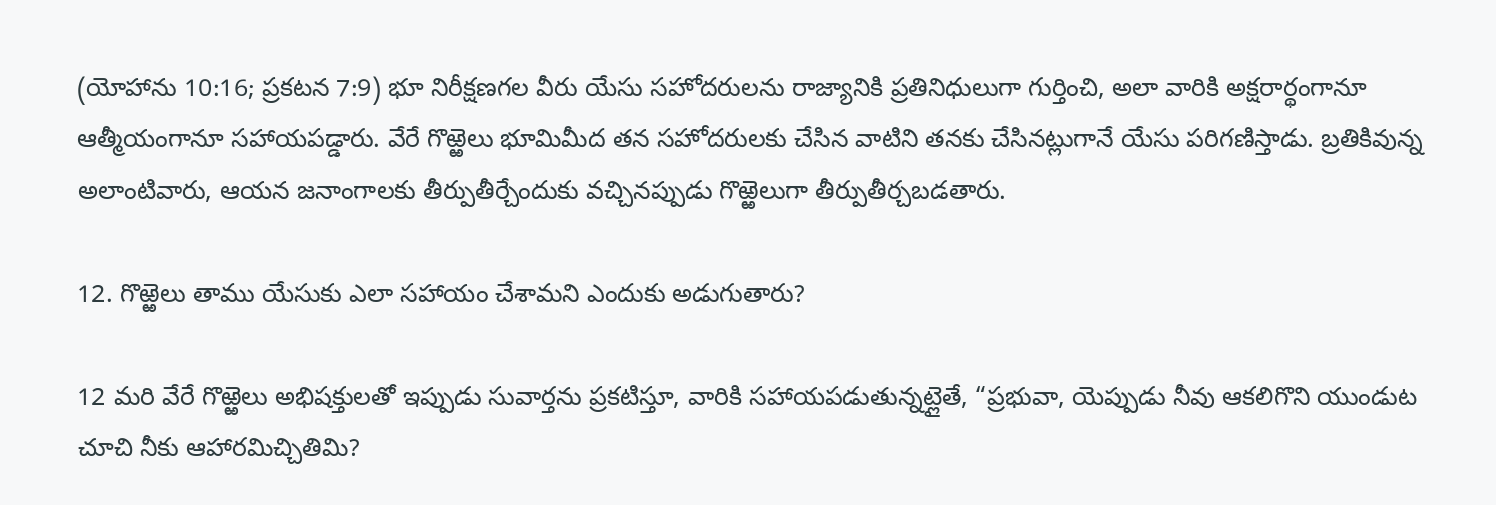(యోహాను 10:16; ప్రకటన 7:9) భూ నిరీక్షణగల వీరు యేసు సహోదరులను రాజ్యానికి ప్రతినిధులుగా గుర్తించి, అలా వారికి అక్షరార్థంగానూ ఆత్మీయంగానూ సహాయపడ్డారు. వేరే గొఱ్ఱెలు భూమిమీద తన సహోదరులకు చేసిన వాటిని తనకు చేసినట్లుగానే యేసు పరిగణిస్తాడు. బ్రతికివున్న అలాంటివారు, ఆయన జనాంగాలకు తీర్పుతీర్చేందుకు వచ్చినప్పుడు గొఱ్ఱెలుగా తీర్పుతీర్చబడతారు.

12. గొఱ్ఱెలు తాము యేసుకు ఎలా సహాయం చేశామని ఎందుకు అడుగుతారు?

12 మరి వేరే గొఱ్ఱెలు అభిషక్తులతో ఇప్పుడు సువార్తను ప్రకటిస్తూ, వారికి సహాయపడుతున్నట్లైతే, “ప్రభువా, యెప్పుడు నీవు ఆకలిగొని యుండుట చూచి నీకు ఆహారమిచ్చితిమి?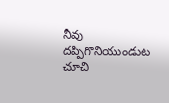నీవు దప్పిగొనియుండుట చూచి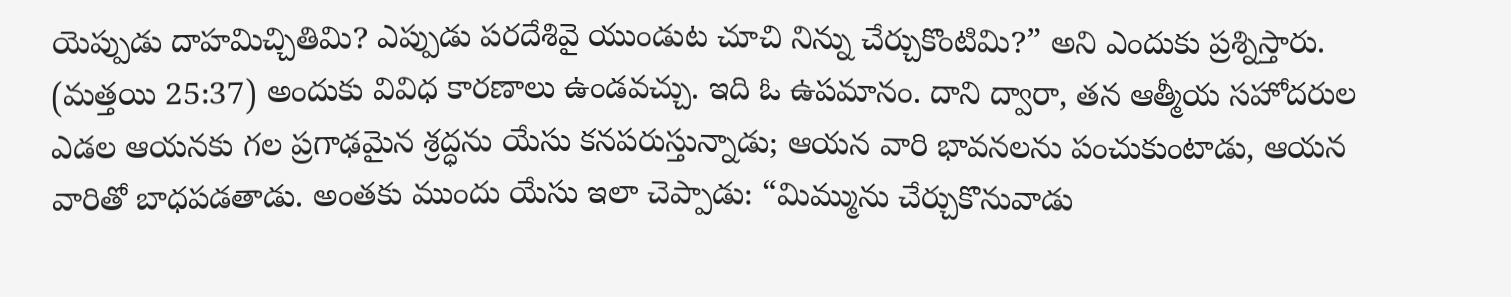యెప్పుడు దాహమిచ్చితిమి? ఎప్పుడు పరదేశివై యుండుట చూచి నిన్ను చేర్చుకొంటిమి?” అని ఎందుకు ప్రశ్నిస్తారు. (మత్తయి 25:37) అందుకు వివిధ కారణాలు ఉండవచ్చు. ఇది ఓ ఉపమానం. దాని ద్వారా, తన ఆత్మీయ సహోదరుల ఎడల ఆయనకు గల ప్రగాఢమైన శ్రద్ధను యేసు కనపరుస్తున్నాడు; ఆయన వారి భావనలను పంచుకుంటాడు, ఆయన వారితో బాధపడతాడు. అంతకు ముందు యేసు ఇలా చెప్పాడు: “మిమ్మును చేర్చుకొనువాడు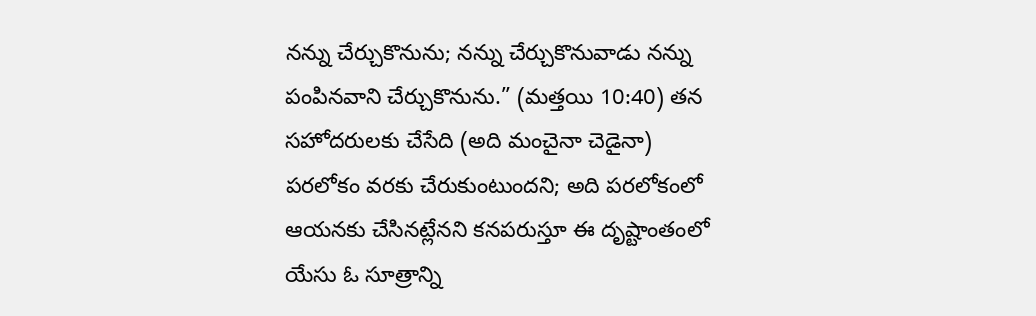నన్ను చేర్చుకొనును; నన్ను చేర్చుకొనువాడు నన్ను పంపినవాని చేర్చుకొనును.” (మత్తయి 10:40) తన సహోదరులకు చేసేది (అది మంచైనా చెడైనా) పరలోకం వరకు చేరుకుంటుందని; అది పరలోకంలో ఆయనకు చేసినట్లేనని కనపరుస్తూ ఈ దృష్టాంతంలో యేసు ఓ సూత్రాన్ని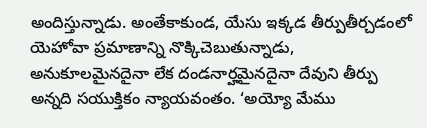అందిస్తున్నాడు. అంతేకాకుండ, యేసు ఇక్కడ తీర్పుతీర్చడంలో యెహోవా ప్రమాణాన్ని నొక్కిచెబుతున్నాడు, అనుకూలమైనదైనా లేక దండనార్హమైనదైనా దేవుని తీర్పు అన్నది సయుక్తికం న్యాయవంతం. ‘అయ్యో మేము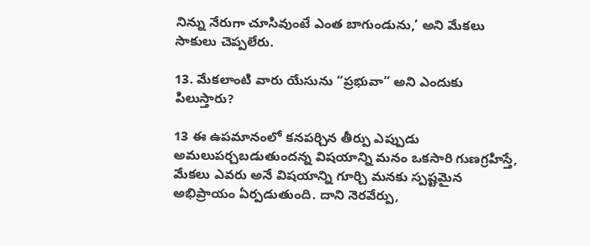నిన్ను నేరుగా చూసివుంటే ఎంత బాగుండును,’ అని మేకలు సాకులు చెప్పలేరు.

13. మేకలాంటి వారు యేసును “ప్రభువా” అని ఎందుకు పిలుస్తారు?

13 ఈ ఉపమానంలో కనపర్చిన తీర్పు ఎప్పుడు అమలుపర్చబడుతుందన్న విషయాన్ని మనం ఒకసారి గుణగ్రహిస్తే, మేకలు ఎవరు అనే విషయాన్ని గూర్చి మనకు స్పష్టమైన అభిప్రాయం ఏర్పడుతుంది. దాని నెరవేర్పు,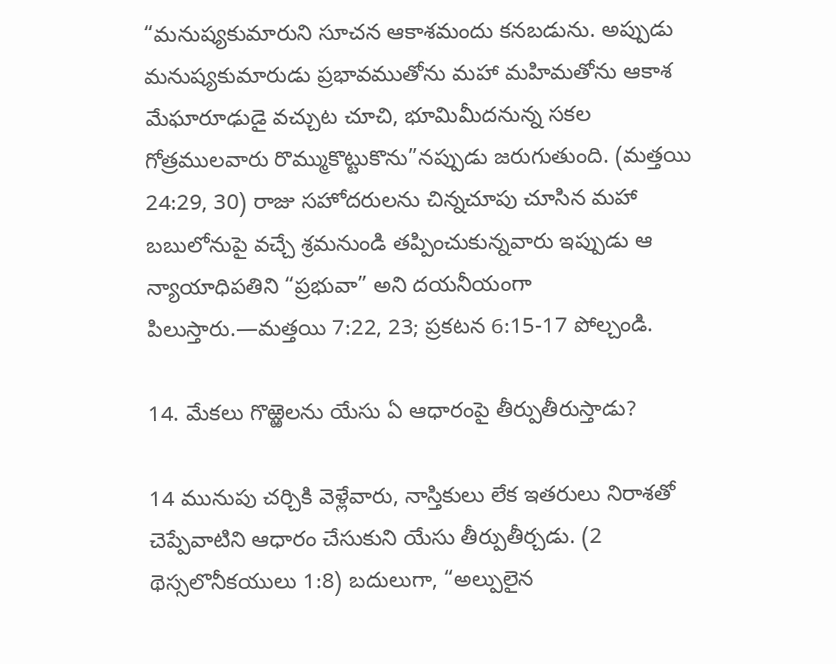“మనుష్యకుమారుని సూచన ఆకాశమందు కనబడును. అప్పుడు మనుష్యకుమారుడు ప్రభావముతోను మహా మహిమతోను ఆకాశ మేఘారూఢుడై వచ్చుట చూచి, భూమిమీదనున్న సకల గోత్రములవారు రొమ్ముకొట్టుకొను”నప్పుడు జరుగుతుంది. (మత్తయి 24:29, 30) రాజు సహోదరులను చిన్నచూపు చూసిన మహా బబులోనుపై వచ్చే శ్రమనుండి తప్పించుకున్నవారు ఇప్పుడు ఆ న్యాయాధిపతిని “ప్రభువా” అని దయనీయంగా పిలుస్తారు.—మత్తయి 7:22, 23; ప్రకటన 6:15-17 పోల్చండి.

14. మేకలు గొఱ్ఱెలను యేసు ఏ ఆధారంపై తీర్పుతీరుస్తాడు?

14 మునుపు చర్చికి వెళ్లేవారు, నాస్తికులు లేక ఇతరులు నిరాశతో చెప్పేవాటిని ఆధారం చేసుకుని యేసు తీర్పుతీర్చడు. (2 థెస్సలొనీకయులు 1:8) బదులుగా, “అల్పులైన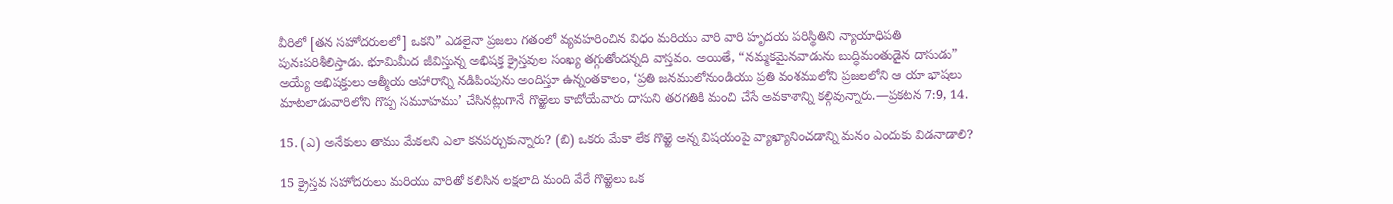వీరిలో [తన సహోదరులలో] ఒకని” ఎడలైనా ప్రజలు గతంలో వ్యవహరించిన విధం మరియు వారి వారి హృదయ పరిస్థితిని న్యాయాధిపతి పునఃపరిశీలిస్తాడు. భూమిమీద జీవిస్తున్న అభిషక్త క్రైస్తవుల సంఖ్య తగ్గుతోందన్నది వాస్తవం. అయితే, “నమ్మకమైనవాడును బుద్ధిమంతుడైన దాసుడు” అయ్యే అభిషక్తులు ఆత్మీయ ఆహారాన్ని నడిపింపును అందిస్తూ ఉన్నంతకాలం, ‘ప్రతి జనములోనుండియు ప్రతి వంశములోని ప్రజలలోని ఆ యా భాషలు మాటలాడువారిలోని గొప్ప సమూహము’ చేసినట్లుగానే గొఱ్ఱెలు కాబోయేవారు దాసుని తరగతికి మంచి చేసే అవకాశాన్ని కల్గివున్నారు.—ప్రకటన 7:9, 14.

15. (ఎ) అనేకులు తాము మేకలని ఎలా కనపర్చుకున్నారు? (బి) ఒకరు మేకా లేక గొఱ్ఱె అన్న విషయంపై వ్యాఖ్యానించడాన్ని మనం ఎందుకు విడనాడాలి?

15 క్రైస్తవ సహోదరులు మరియు వారితో కలిసిన లక్షలాది మంది వేరే గొఱ్ఱెలు ఒక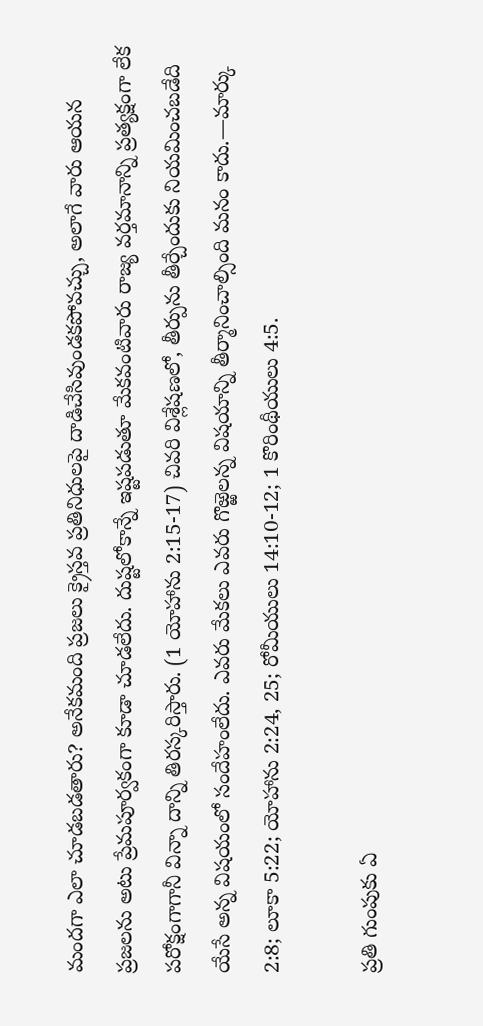మందగా ఎలా చూడబడతారు? అనేకమంది ప్రజలు క్రైస్తవ ప్రతినిధులపై దాడిచేసివుండకపోవచ్చు, అలాగే వారు ఆయన ప్రజలను అటు ప్రేమపూర్వకంగా కూడా చూడలేదు. దుష్టలోకాన్నే ఇష్టపడుతూ మేకవంటివారు రాజ్య వర్తమానాన్ని ప్రత్యక్షంగా లేక పరోక్షంగాగానీ విన్నా దాన్ని తిరస్కరిస్తారు. (1 యోహాను 2:15-17) చివరి విశ్లేషణలో, తీర్పును తీర్చేందుకు నియమించబడేది యేసే అన్న విషయంలో సందేహంలేదు. ఎవరు మేకలు ఎవరు గొఱ్ఱెలన్న విషయాన్ని తీర్మానించాల్సింది మనం కాదు.—మార్కు 2:8; లూకా 5:22; యోహాను 2:24, 25; రోమీయులు 14:10-12; 1 కొరింథీయులు 4:5.

ప్రతి గుంపుకు ఏ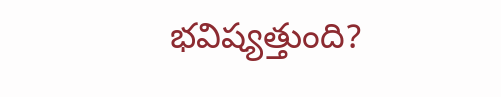భవిష్యత్తుంది?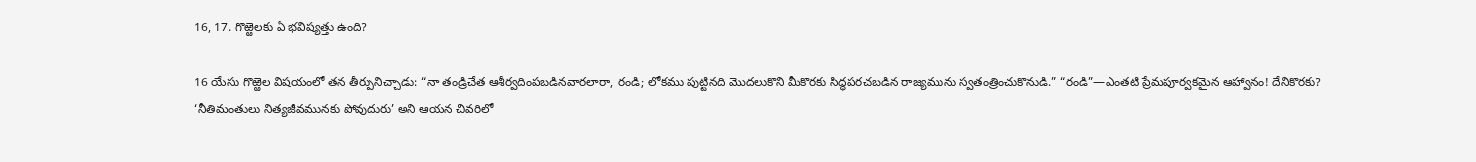16, 17. గొఱ్ఱెలకు ఏ భవిష్యత్తు ఉంది?

16 యేసు గొఱ్ఱెల విషయంలో తన తీర్పునిచ్చాడు: “నా తండ్రిచేత ఆశీర్వదింపబడినవారలారా, రండి; లోకము పుట్టినది మొదలుకొని మీకొరకు సిద్ధపరచబడిన రాజ్యమును స్వతంత్రించుకొనుడి.” “రండి”—ఎంతటి ప్రేమపూర్వకమైన ఆహ్వానం! దేనికొరకు? ‘నీతిమంతులు నిత్యజీవమునకు పోవుదురు’ అని ఆయన చివరిలో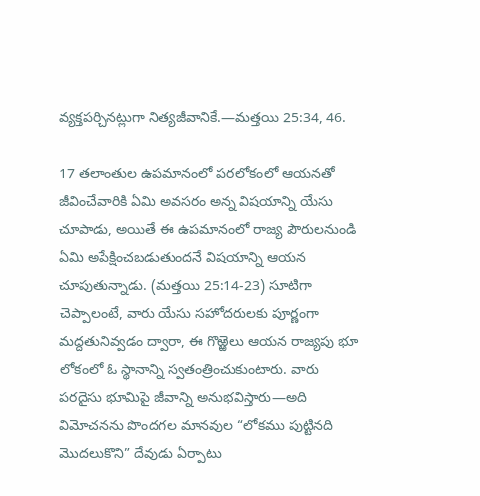వ్యక్తపర్చినట్లుగా నిత్యజీవానికే.—మత్తయి 25:34, 46.

17 తలాంతుల ఉపమానంలో పరలోకంలో ఆయనతో జీవించేవారికి ఏమి అవసరం అన్న విషయాన్ని యేసు చూపాడు, అయితే ఈ ఉపమానంలో రాజ్య పౌరులనుండి ఏమి అపేక్షించబడుతుందనే విషయాన్ని ఆయన చూపుతున్నాడు. (మత్తయి 25:14-23) సూటిగా చెప్పాలంటే, వారు యేసు సహోదరులకు పూర్ణంగా మద్దతునివ్వడం ద్వారా, ఈ గొఱ్ఱెలు ఆయన రాజ్యపు భూ లోకంలో ఓ స్థానాన్ని స్వతంత్రించుకుంటారు. వారు పరదైసు భూమిపై జీవాన్ని అనుభవిస్తారు—అది విమోచనను పొందగల మానవుల “లోకము పుట్టినది మొదలుకొని” దేవుడు ఏర్పాటు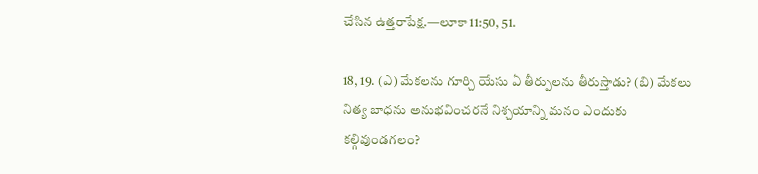చేసిన ఉత్తరాపేక్ష.—లూకా 11:50, 51.

18, 19. (ఎ) మేకలను గూర్చి యేసు ఏ తీర్పులను తీరుస్తాడు? (బి) మేకలు నిత్య బాధను అనుభవించరనే నిశ్చయాన్ని మనం ఎందుకు కల్గివుండగలం?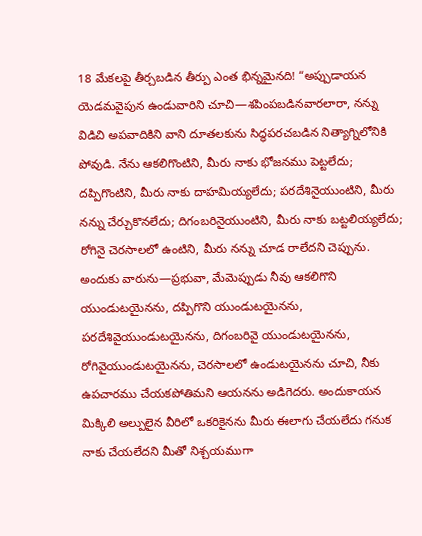18 మేకలపై తీర్చబడిన తీర్పు ఎంత భిన్నమైనది! “అప్పుడాయన యెడమవైపున ఉండువారిని చూచి—శపింపబడినవారలారా, నన్ను విడిచి అపవాదికిని వాని దూతలకును సిద్ధపరచబడిన నిత్యాగ్నిలోనికి పోవుడి. నేను ఆకలిగొంటిని, మీరు నాకు భోజనము పెట్టలేదు; దప్పిగొంటిని, మీరు నాకు దాహమియ్యలేదు; పరదేశినైయుంటిని, మీరు నన్ను చేర్చుకొనలేదు; దిగంబరినైయుంటిని, మీరు నాకు బట్టలియ్యలేదు; రోగినై చెరసాలలో ఉంటిని, మీరు నన్ను చూడ రాలేదని చెప్పును. అందుకు వారును—ప్రభువా, మేమెప్పుడు నీవు ఆకలిగొని యుండుటయైనను, దప్పిగొని యుండుటయైనను, పరదేశివైయుండుటయైనను, దిగంబరివై యుండుటయైనను, రోగివైయుండుటయైనను, చెరసాలలో ఉండుటయైనను చూచి, నీకు ఉపచారము చేయకపోతిమని ఆయనను అడిగెదరు. అందుకాయన మిక్కిలి అల్పులైన వీరిలో ఒకరికైనను మీరు ఈలాగు చేయలేదు గనుక నాకు చేయలేదని మీతో నిశ్చయముగా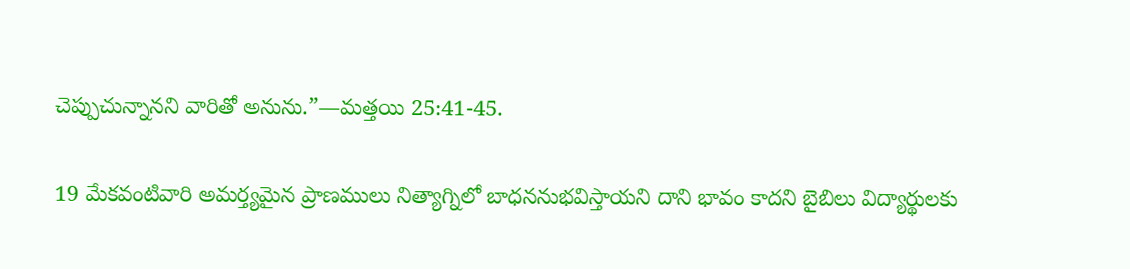చెప్పుచున్నానని వారితో అనును.”—మత్తయి 25:41-45.

19 మేకవంటివారి అమర్త్యమైన ప్రాణములు నిత్యాగ్నిలో బాధననుభవిస్తాయని దాని భావం కాదని బైబిలు విద్యార్థులకు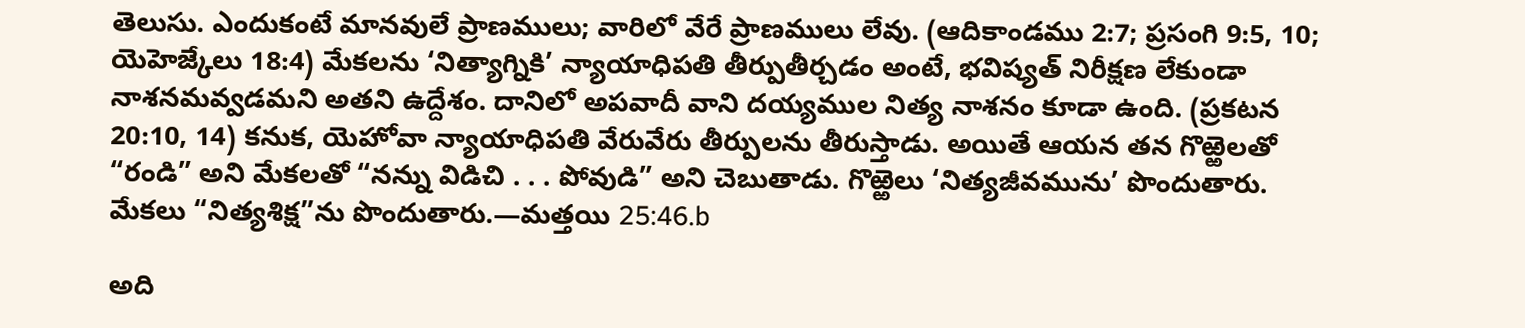తెలుసు. ఎందుకంటే మానవులే ప్రాణములు; వారిలో వేరే ప్రాణములు లేవు. (ఆదికాండము 2:7; ప్రసంగి 9:5, 10; యెహెజ్కేలు 18:4) మేకలను ‘నిత్యాగ్నికి’ న్యాయాధిపతి తీర్పుతీర్చడం అంటే, భవిష్యత్‌ నిరీక్షణ లేకుండా నాశనమవ్వడమని అతని ఉద్దేశం. దానిలో అపవాదీ వాని దయ్యముల నిత్య నాశనం కూడా ఉంది. (ప్రకటన 20:10, 14) కనుక, యెహోవా న్యాయాధిపతి వేరువేరు తీర్పులను తీరుస్తాడు. అయితే ఆయన తన గొఱ్ఱెలతో “రండి” అని మేకలతో “నన్ను విడిచి . . . పోవుడి” అని చెబుతాడు. గొఱ్ఱెలు ‘నిత్యజీవమును’ పొందుతారు. మేకలు “నిత్యశిక్ష”ను పొందుతారు.—మత్తయి 25:46.b

అది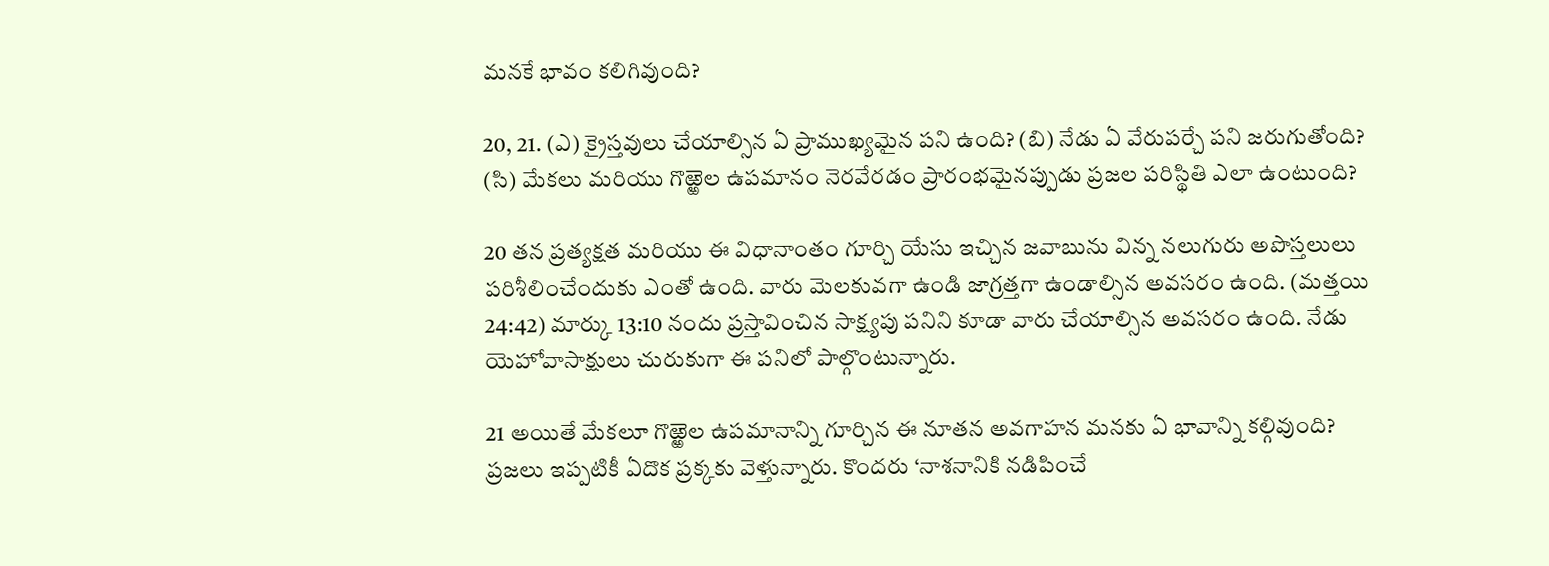మనకే భావం కలిగివుంది?

20, 21. (ఎ) క్రైస్తవులు చేయాల్సిన ఏ ప్రాముఖ్యమైన పని ఉంది? (బి) నేడు ఏ వేరుపర్చే పని జరుగుతోంది? (సి) మేకలు మరియు గొఱ్ఱెల ఉపమానం నెరవేరడం ప్రారంభమైనప్పుడు ప్రజల పరిస్థితి ఎలా ఉంటుంది?

20 తన ప్రత్యక్షత మరియు ఈ విధానాంతం గూర్చి యేసు ఇచ్చిన జవాబును విన్న నలుగురు అపొస్తలులు పరిశీలించేందుకు ఎంతో ఉంది. వారు మెలకువగా ఉండి జాగ్రత్తగా ఉండాల్సిన అవసరం ఉంది. (మత్తయి 24:42) మార్కు 13:10 నందు ప్రస్తావించిన సాక్ష్యపు పనిని కూడా వారు చేయాల్సిన అవసరం ఉంది. నేడు యెహోవాసాక్షులు చురుకుగా ఈ పనిలో పాల్గొంటున్నారు.

21 అయితే మేకలూ గొఱ్ఱెల ఉపమానాన్ని గూర్చిన ఈ నూతన అవగాహన మనకు ఏ భావాన్ని కల్గివుంది? ప్రజలు ఇప్పటికీ ఏదొక ప్రక్కకు వెళ్తున్నారు. కొందరు ‘నాశనానికి నడిపించే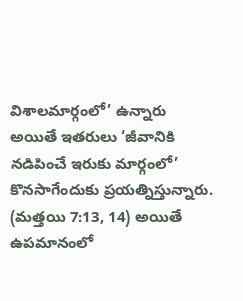విశాలమార్గంలో’ ఉన్నారు అయితే ఇతరులు ‘జీవానికి నడిపించే ఇరుకు మార్గంలో’ కొనసాగేందుకు ప్రయత్నిస్తున్నారు. (మత్తయి 7:13, 14) అయితే ఉపమానంలో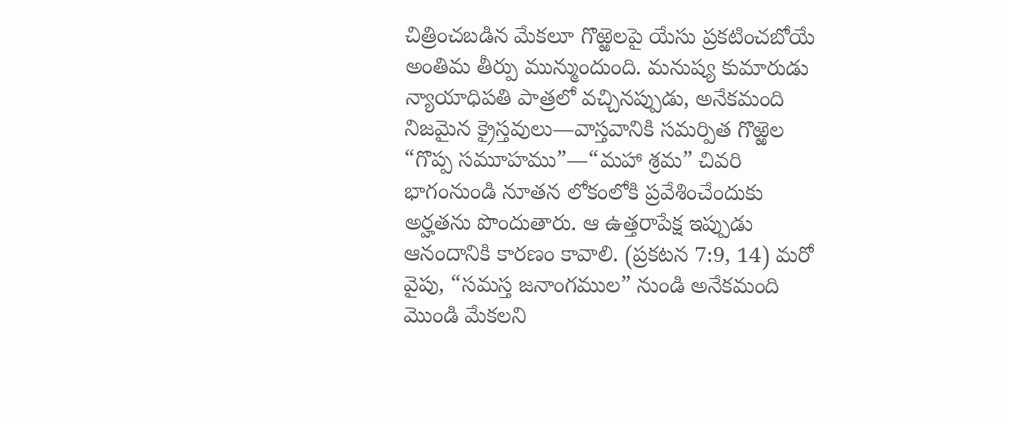చిత్రించబడిన మేకలూ గొఱ్ఱెలపై యేసు ప్రకటించబోయే అంతిమ తీర్పు మున్ముందుంది. మనుష్య కుమారుడు న్యాయాధిపతి పాత్రలో వచ్చినప్పుడు, అనేకమంది నిజమైన క్రైస్తవులు—వాస్తవానికి సమర్పిత గొఱ్ఱెల “గొప్ప సమూహము”—“మహా శ్రమ” చివరి భాగంనుండి నూతన లోకంలోకి ప్రవేశించేందుకు అర్హతను పొందుతారు. ఆ ఉత్తరాపేక్ష ఇప్పుడు ఆనందానికి కారణం కావాలి. (ప్రకటన 7:9, 14) మరో వైపు, “సమస్త జనాంగముల” నుండి అనేకమంది మొండి మేకలని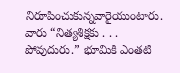నిరూపించుకున్నవారైయుంటారు. వారు “నిత్యశిక్షకు . . . పోవుదురు.” భూమికి ఎంతటి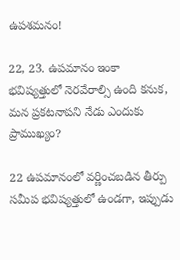ఉపశమనం!

22, 23. ఉపమానం ఇంకా భవిష్యత్తులో నెరవేరాల్సి ఉంది కనుక, మన ప్రకటనాపని నేడు ఎందుకు ప్రాముఖ్యం?

22 ఉపమానంలో వర్ణించబడిన తీర్పు సమీప భవిష్యత్తులో ఉండగా, ఇప్పుడు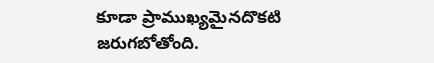కూడా ప్రాముఖ్యమైనదొకటి జరుగబోతోంది.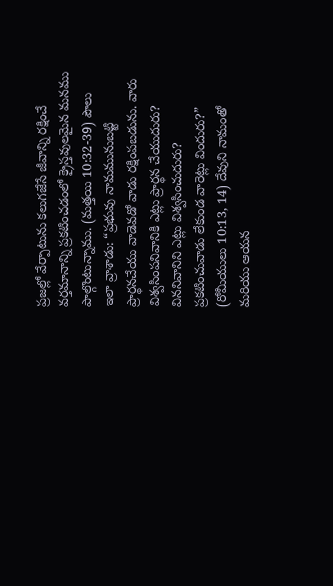ప్రజల్లో వేర్పాటును కలుగజేసే జీవాన్ని రక్షించే వర్తమానాన్ని ప్రకటించడంలో క్రైస్తవులమైన మనము పాల్గొంటున్నాము. (మత్తయి 10:32-39) పౌలు ఇలా వ్రాశాడు: “ప్రభువు నామమునుబట్టి ప్రార్థనచేయు వాడెవడో వాడు రక్షింపబడును. వారు విశ్వసింపనివానికి ఎట్లు ప్రార్థన చేయుదురు? విననివానిని ఎట్లు విశ్వసించుదురు? ప్రకటించువాడు లేకుండ వారెట్లు విందురు?” (రోమీయులు 10:13, 14) దేవుని నామంతో మరియు ఆయన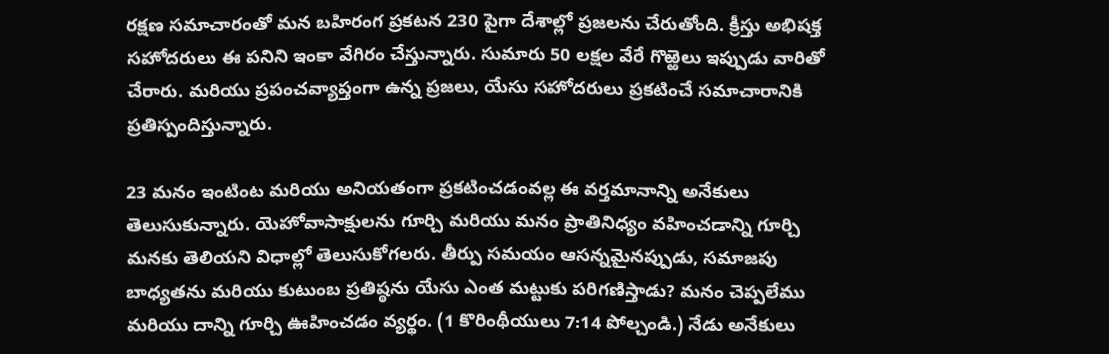రక్షణ సమాచారంతో మన బహిరంగ ప్రకటన 230 పైగా దేశాల్లో ప్రజలను చేరుతోంది. క్రీస్తు అభిషక్త సహోదరులు ఈ పనిని ఇంకా వేగిరం చేస్తున్నారు. సుమారు 50 లక్షల వేరే గొఱ్ఱెలు ఇప్పుడు వారితో చేరారు. మరియు ప్రపంచవ్యాప్తంగా ఉన్న ప్రజలు, యేసు సహోదరులు ప్రకటించే సమాచారానికి ప్రతిస్పందిస్తున్నారు.

23 మనం ఇంటింట మరియు అనియతంగా ప్రకటించడంవల్ల ఈ వర్తమానాన్ని అనేకులు తెలుసుకున్నారు. యెహోవాసాక్షులను గూర్చి మరియు మనం ప్రాతినిధ్యం వహించడాన్ని గూర్చి మనకు తెలియని విధాల్లో తెలుసుకోగలరు. తీర్పు సమయం ఆసన్నమైనప్పుడు, సమాజపు బాధ్యతను మరియు కుటుంబ ప్రతిష్ఠను యేసు ఎంత మట్టుకు పరిగణిస్తాడు? మనం చెప్పలేము మరియు దాన్ని గూర్చి ఊహించడం వ్యర్థం. (1 కొరింథీయులు 7:14 పోల్చండి.) నేడు అనేకులు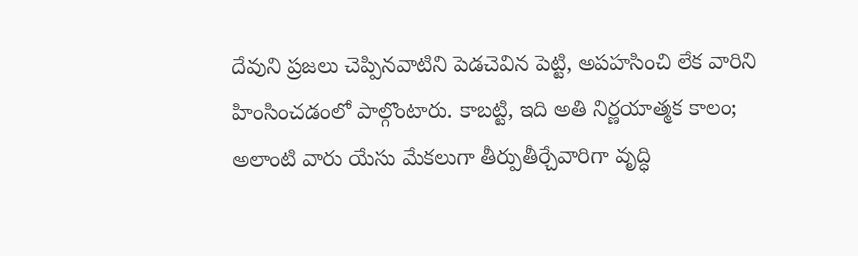దేవుని ప్రజలు చెప్పినవాటిని పెడచెవిన పెట్టి, అపహసించి లేక వారిని హింసించడంలో పాల్గొంటారు. కాబట్టి, ఇది అతి నిర్ణయాత్మక కాలం; అలాంటి వారు యేసు మేకలుగా తీర్పుతీర్చేవారిగా వృద్ధి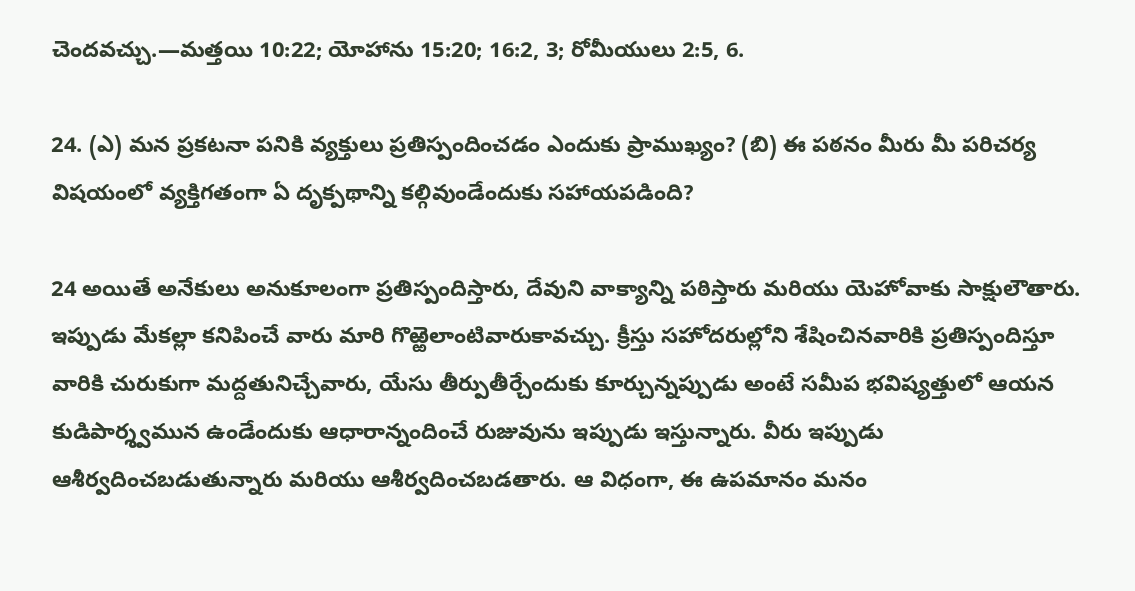చెందవచ్చు.—మత్తయి 10:22; యోహాను 15:20; 16:2, 3; రోమీయులు 2:5, 6.

24. (ఎ) మన ప్రకటనా పనికి వ్యక్తులు ప్రతిస్పందించడం ఎందుకు ప్రాముఖ్యం? (బి) ఈ పఠనం మీరు మీ పరిచర్య విషయంలో వ్యక్తిగతంగా ఏ దృక్పథాన్ని కల్గివుండేందుకు సహాయపడింది?

24 అయితే అనేకులు అనుకూలంగా ప్రతిస్పందిస్తారు, దేవుని వాక్యాన్ని పఠిస్తారు మరియు యెహోవాకు సాక్షులౌతారు. ఇప్పుడు మేకల్లా కనిపించే వారు మారి గొఱ్ఱెలాంటివారుకావచ్చు. క్రీస్తు సహోదరుల్లోని శేషించినవారికి ప్రతిస్పందిస్తూ వారికి చురుకుగా మద్దతునిచ్చేవారు, యేసు తీర్పుతీర్చేందుకు కూర్చున్నప్పుడు అంటే సమీప భవిష్యత్తులో ఆయన కుడిపార్శ్వమున ఉండేందుకు ఆధారాన్నందించే రుజువును ఇప్పుడు ఇస్తున్నారు. వీరు ఇప్పుడు ఆశీర్వదించబడుతున్నారు మరియు ఆశీర్వదించబడతారు. ఆ విధంగా, ఈ ఉపమానం మనం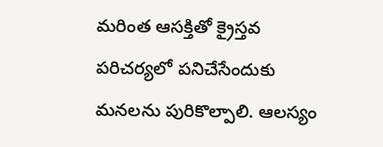మరింత ఆసక్తితో క్రైస్తవ పరిచర్యలో పనిచేసేందుకు మనలను పురికొల్పాలి. ఆలస్యం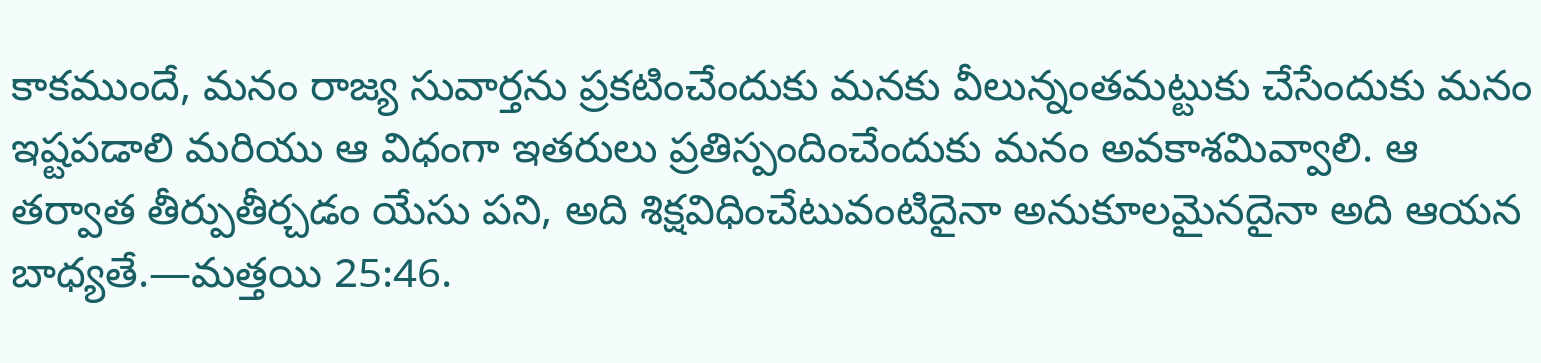కాకముందే, మనం రాజ్య సువార్తను ప్రకటించేందుకు మనకు వీలున్నంతమట్టుకు చేసేందుకు మనం ఇష్టపడాలి మరియు ఆ విధంగా ఇతరులు ప్రతిస్పందించేందుకు మనం అవకాశమివ్వాలి. ఆ తర్వాత తీర్పుతీర్చడం యేసు పని, అది శిక్షవిధించేటువంటిదైనా అనుకూలమైనదైనా అది ఆయన బాధ్యతే.—మత్తయి 25:46.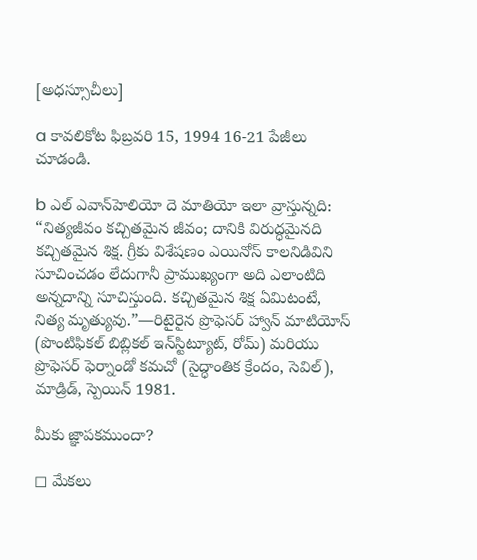[అధస్సూచీలు]

a కావలికోట ఫిబ్రవరి 15, 1994 16-21 పేజీలు చూడండి.

b ఎల్‌ ఎవాన్‌హెలియో దె మాతియో ఇలా వ్రాస్తున్నది: “నిత్యజీవం కచ్చితమైన జీవం; దానికి విరుద్ధమైనది కచ్చితమైన శిక్ష. గ్రీకు విశేషణం ఎయినోస్‌ కాలనిడివిని సూచించడం లేదుగానీ ప్రాముఖ్యంగా అది ఎలాంటిది అన్నదాన్ని సూచిస్తుంది. కచ్చితమైన శిక్ష ఏమిటంటే, నిత్య మృత్యువు.”—రిటైరైన ప్రొఫెసర్‌ హ్వాన్‌ మాటియోస్‌ (పొంటిఫికల్‌ బిబ్లికల్‌ ఇన్‌స్టిట్యూట్‌, రోమ్‌) మరియు ప్రొఫెసర్‌ ఫెర్నాండో కమచో (సైద్ధాంతిక క్రేందం, సెవిల్‌), మాడ్రిడ్‌, స్పెయిన్‌ 1981.

మీకు జ్ఞాపకముందా?

◻ మేకలు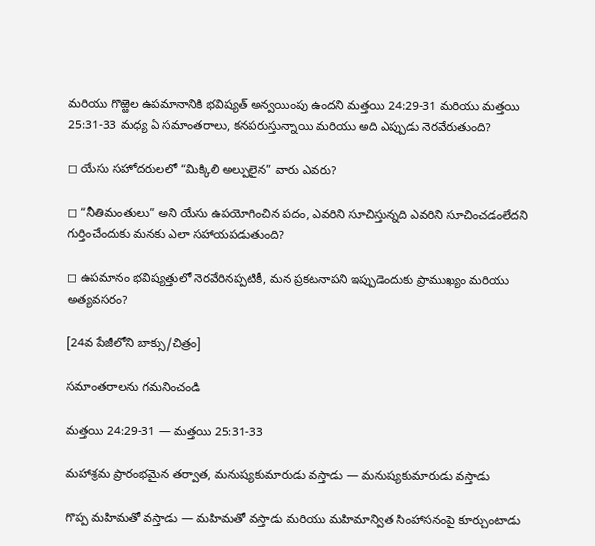మరియు గొఱ్ఱెల ఉపమానానికి భవిష్యత్‌ అన్వయింపు ఉందని మత్తయి 24:29-31 మరియు మత్తయి 25:31-33 మధ్య ఏ సమాంతరాలు, కనపరుస్తున్నాయి మరియు అది ఎప్పుడు నెరవేరుతుంది?

◻ యేసు సహోదరులలో “మిక్కిలి అల్పులైన” వారు ఎవరు?

◻ “నీతిమంతులు” అని యేసు ఉపయోగించిన పదం, ఎవరిని సూచిస్తున్నది ఎవరిని సూచించడంలేదని గుర్తించేందుకు మనకు ఎలా సహాయపడుతుంది?

◻ ఉపమానం భవిష్యత్తులో నెరవేరినప్పటికీ, మన ప్రకటనాపని ఇప్పుడెందుకు ప్రాముఖ్యం మరియు అత్యవసరం?

[24వ పేజీలోని బాక్సు/చిత్రం]

సమాంతరాలను గమనించండి

మత్తయి 24:29-31 — మత్తయి 25:31-33

మహాశ్రమ ప్రారంభమైన తర్వాత, మనుష్యకుమారుడు వస్తాడు — మనుష్యకుమారుడు వస్తాడు

గొప్ప మహిమతో వస్తాడు — మహిమతో వస్తాడు మరియు మహిమాన్విత సింహాసనంపై కూర్చుంటాడు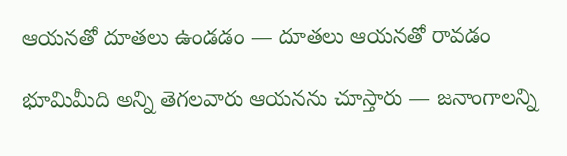ఆయనతో దూతలు ఉండడం — దూతలు ఆయనతో రావడం

భూమిమీది అన్ని తెగలవారు ఆయనను చూస్తారు — జనాంగాలన్ని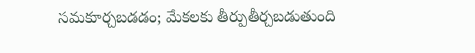సమకూర్చబడడం; మేకలకు తీర్పుతీర్చబడుతుంది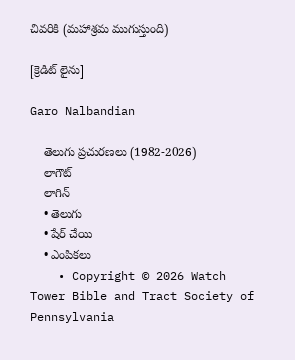చివరికి (మహాశ్రమ ముగుస్తుంది)

[క్రెడిట్‌ లైను]

Garo Nalbandian

    తెలుగు ప్రచురణలు (1982-2026)
    లాగౌట్‌
    లాగిన్‌
    • తెలుగు
    • షేర్ చేయి
    • ఎంపికలు
    • Copyright © 2026 Watch Tower Bible and Tract Society of Pennsylvania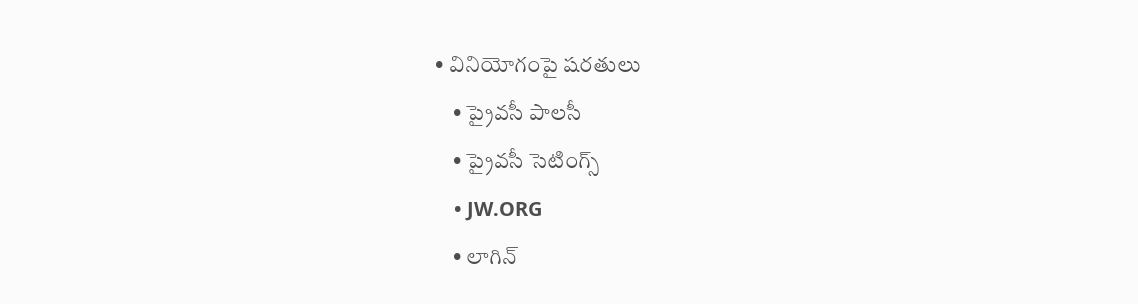• వినియోగంపై షరతులు
    • ప్రైవసీ పాలసీ
    • ప్రైవసీ సెటింగ్స్‌
    • JW.ORG
    • లాగిన్‌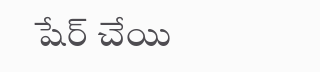షేర్‌ చేయి